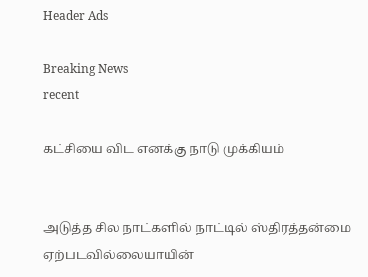Header Ads

Breaking News
recent

கட்சியை விட எனக்கு நாடு முக்கியம்


அடுத்த சில நாட்களில் நாட்டில் ஸ்திரத்தன்மை ஏற்படவில்லையாயின்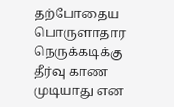தற்போதைய பொருளாதார நெருக்கடிக்கு தீர்வு காண முடியாது என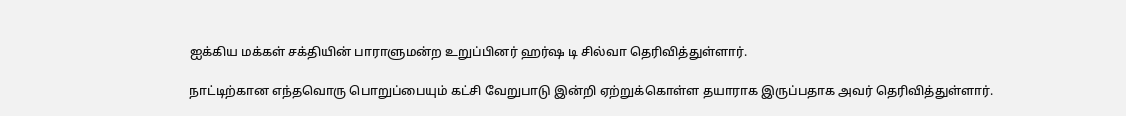ஐக்கிய மக்கள் சக்தியின் பாராளுமன்ற உறுப்பினர் ஹர்ஷ டி சில்வா தெரிவித்துள்ளார்.

நாட்டிற்கான எந்தவொரு பொறுப்பையும் கட்சி வேறுபாடு இன்றி ஏற்றுக்கொள்ள தயாராக இருப்பதாக அவர் தெரிவித்துள்ளார்.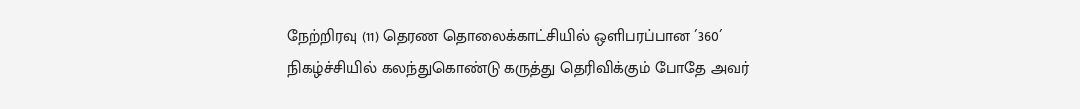நேற்றிரவு (11) தெரண தொலைக்காட்சியில் ஒளிபரப்பான ´360´ நிகழ்ச்சியில் கலந்துகொண்டு கருத்து தெரிவிக்கும் போதே அவர்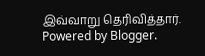இவ்வாறு தெரிவித்தார்.
Powered by Blogger.